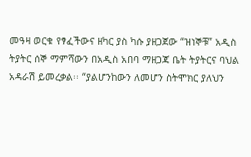መዓዛ ወርቁ የፃፈችውና ዘካር ያስ ካሱ ያዘጋጀው “ዝነኞቹ” አዲስ ትያትር ሰኞ ማምሻውን በአዲስ አበባ ማዘጋጃ ቤት ትያትርና ባህል አዳራሽ ይመረቃል፡፡ “ያልሆንከውን ለመሆን ስትሞክር ያለህን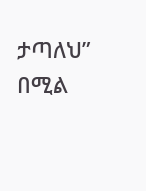ታጣለህ” በሚል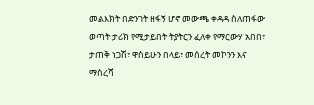መልእክት በድንገት ዘፋኝ ሆኖ መውጫ ቀዳዳ ስለጠፋው ወጣት ታሪክ የሚታይበት ትያትርን ፈለቀ የማርውሃ አበበ፣ ታጠቅ ነጋሽ፣ ዋስይሁን በላይ፣ መሰረት መኮንን እና ማስረሻ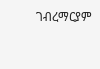ገብረማርያም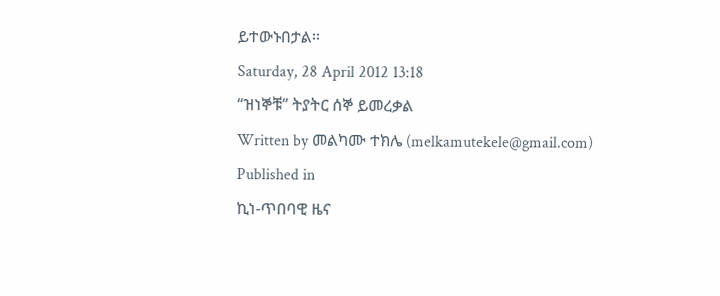ይተውኑበታል፡፡
Saturday, 28 April 2012 13:18
“ዝነኞቹ” ትያትር ሰኞ ይመረቃል
Written by መልካሙ ተክሌ (melkamutekele@gmail.com)
Published in
ኪነ-ጥበባዊ ዜና